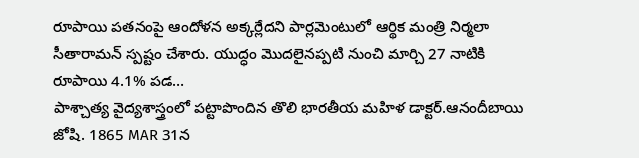రూపాయి పతనంపై ఆందోళన అక్కర్లేదని పార్లమెంటులో ఆర్థిక మంత్రి నిర్మలా సీతారామన్ స్పష్టం చేశారు. యుద్ధం మొదలైనప్పటి నుంచి మార్చి 27 నాటికి రూపాయి 4.1% పడ…
పాశ్చాత్య వైద్యశాస్త్రంలో పట్టాపొందిన తొలి భారతీయ మహిళ డాక్టర్.ఆనందీబాయి జోషి. 1865 MAR 31న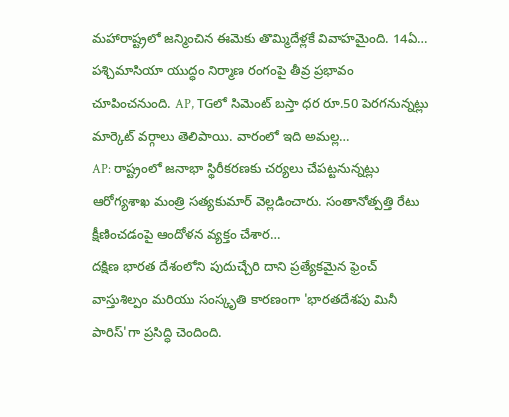మహారాష్ట్రలో జన్మించిన ఈమెకు తొమ్మిదేళ్లకే వివాహమైంది. 14ఏ…
పశ్చిమాసియా యుద్ధం నిర్మాణ రంగంపై తీవ్ర ప్రభావం చూపించనుంది. AP, TGలో సిమెంట్ బస్తా ధర రూ.50 పెరగనున్నట్లు మార్కెట్ వర్గాలు తెలిపాయి. వారంలో ఇది అమల్ల…
AP: రాష్ట్రంలో జనాభా స్థిరీకరణకు చర్యలు చేపట్టనున్నట్లు ఆరోగ్యశాఖ మంత్రి సత్యకుమార్ వెల్లడించారు. సంతానోత్పత్తి రేటు క్షీణించడంపై ఆందోళన వ్యక్తం చేశార…
దక్షిణ భారత దేశంలోని పుదుచ్చేరి దాని ప్రత్యేకమైన ఫ్రెంచ్ వాస్తుశిల్పం మరియు సంస్కృతి కారణంగా 'భారతదేశపు మినీ పారిస్'గా ప్రసిద్ధి చెందింది.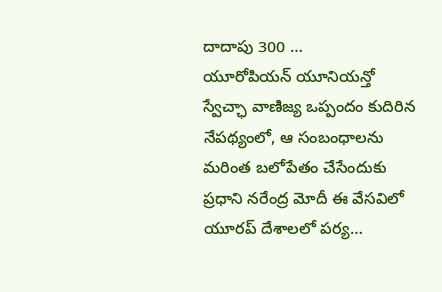దాదాపు 300 …
యూరోపియన్ యూనియన్తో స్వేచ్ఛా వాణిజ్య ఒప్పందం కుదిరిన నేపథ్యంలో, ఆ సంబంధాలను మరింత బలోపేతం చేసేందుకు ప్రధాని నరేంద్ర మోదీ ఈ వేసవిలో యూరప్ దేశాలలో పర్య…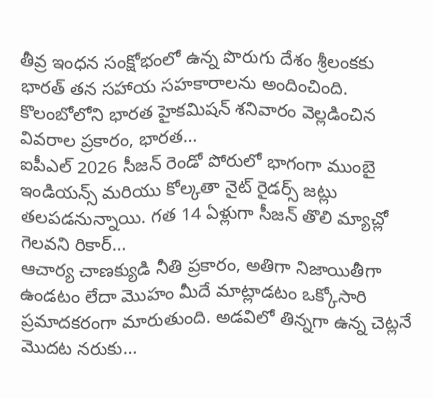తీవ్ర ఇంధన సంక్షోభంలో ఉన్న పొరుగు దేశం శ్రీలంకకు భారత్ తన సహాయ సహకారాలను అందించింది. కొలంబోలోని భారత హైకమిషన్ శనివారం వెల్లడించిన వివరాల ప్రకారం, భారత…
ఐపీఎల్ 2026 సీజన్ రెండో పోరులో భాగంగా ముంబై ఇండియన్స్ మరియు కోల్కతా నైట్ రైడర్స్ జట్లు తలపడనున్నాయి. గత 14 ఏళ్లుగా సీజన్ తొలి మ్యాచ్లో గెలవని రికార్…
ఆచార్య చాణక్యుడి నీతి ప్రకారం, అతిగా నిజాయితీగా ఉండటం లేదా మొహం మీదే మాట్లాడటం ఒక్కోసారి ప్రమాదకరంగా మారుతుంది. అడవిలో తిన్నగా ఉన్న చెట్లనే మొదట నరుకు…